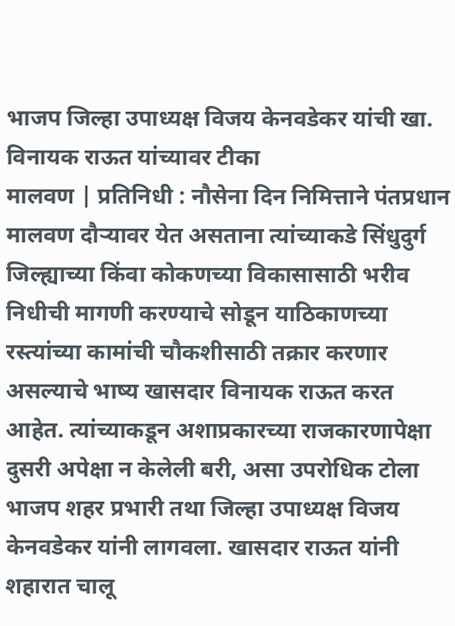भाजप जिल्हा उपाध्यक्ष विजय केनवडेकर यांची खा. विनायक राऊत यांच्यावर टीका
मालवण | प्रतिनिधी : नौसेना दिन निमित्ताने पंतप्रधान मालवण दौऱ्यावर येत असताना त्यांच्याकडे सिंधुदुर्ग जिल्ह्याच्या किंवा कोकणच्या विकासासाठी भरीव निधीची मागणी करण्याचे सोडून याठिकाणच्या रस्त्यांच्या कामांची चौकशीसाठी तक्रार करणार असल्याचे भाष्य खासदार विनायक राऊत करत आहेत. त्यांच्याकडून अशाप्रकारच्या राजकारणापेक्षा दुसरी अपेक्षा न केलेली बरी, असा उपरोधिक टोला भाजप शहर प्रभारी तथा जिल्हा उपाध्यक्ष विजय केनवडेकर यांनी लागवला. खासदार राऊत यांनी शहारात चालू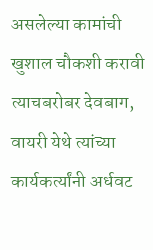असलेल्या कामांची खुशाल चौकशी करावी त्याचबरोबर देवबाग, वायरी येथे त्यांच्या कार्यकर्त्यांनी अर्धवट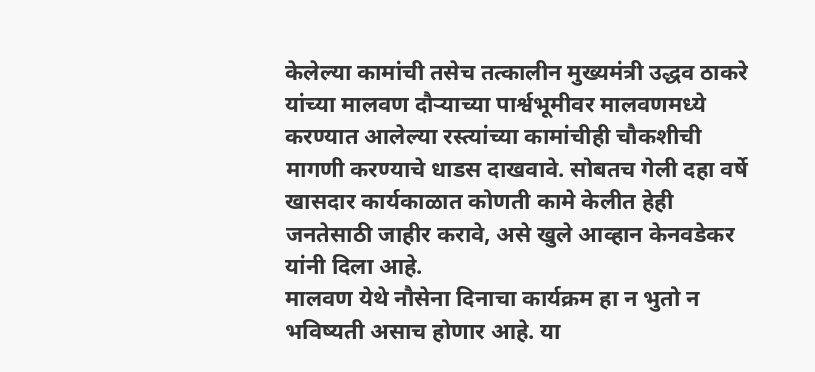केलेल्या कामांची तसेच तत्कालीन मुख्यमंत्री उद्धव ठाकरे यांच्या मालवण दौऱ्याच्या पार्श्वभूमीवर मालवणमध्ये करण्यात आलेल्या रस्त्यांच्या कामांचीही चौकशीची मागणी करण्याचे धाडस दाखवावे. सोबतच गेली दहा वर्षे खासदार कार्यकाळात कोणती कामे केलीत हेही जनतेसाठी जाहीर करावे, असे खुले आव्हान केनवडेकर यांनी दिला आहे.
मालवण येथे नौसेना दिनाचा कार्यक्रम हा न भुतो न भविष्यती असाच होणार आहे. या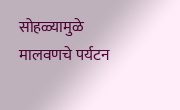सोहळ्यामुळे मालवणचे पर्यटन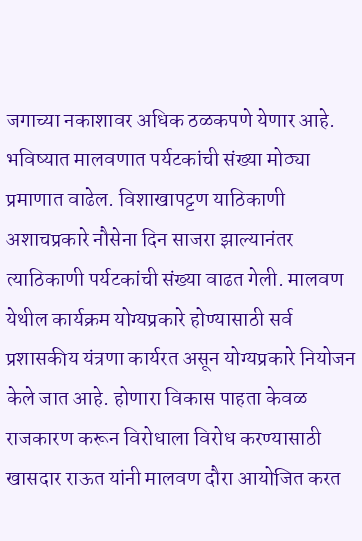जगाच्या नकाशावर अधिक ठळकपणे येणार आहे. भविष्यात मालवणात पर्यटकांची संख्या मोठ्या प्रमाणात वाढेल. विशाखापट्टण याठिकाणी अशाचप्रकारे नौसेना दिन साजरा झाल्यानंतर त्याठिकाणी पर्यटकांची संख्या वाढत गेली. मालवण येथील कार्यक्रम योग्यप्रकारे होण्यासाठी सर्व प्रशासकीय यंत्रणा कार्यरत असून योग्यप्रकारे नियोजन केले जात आहे. होणारा विकास पाहता केवळ राजकारण करून विरोधाला विरोध करण्यासाठी खासदार राऊत यांनी मालवण दौरा आयोजित करत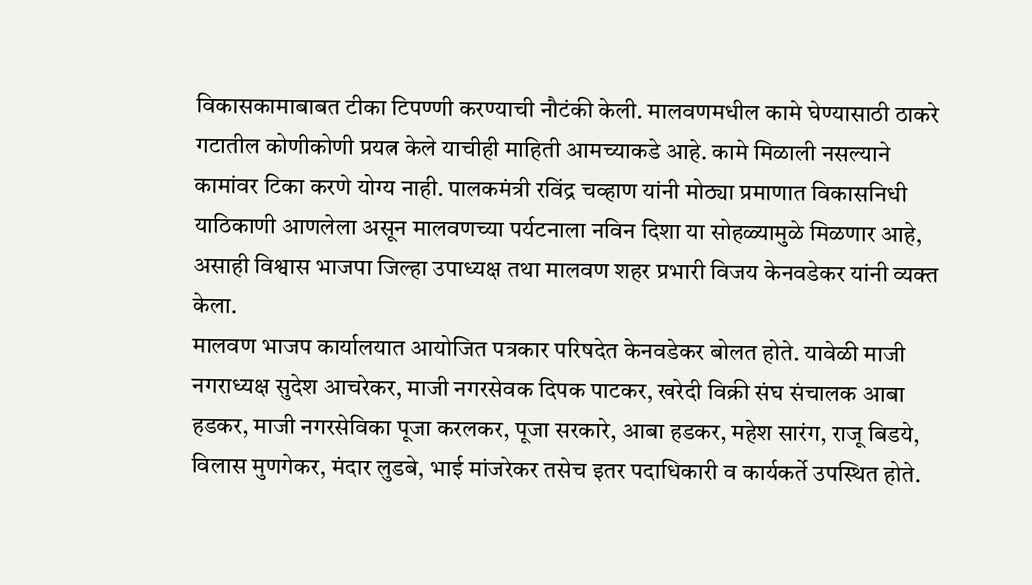विकासकामाबाबत टीका टिपण्णी करण्याची नौटंकी केली. मालवणमधील कामे घेण्यासाठी ठाकरे गटातील कोणीकोणी प्रयत्न केले याचीही माहिती आमच्याकडे आहे. कामे मिळाली नसल्याने कामांवर टिका करणे योग्य नाही. पालकमंत्री रविंद्र चव्हाण यांनी मोठ्या प्रमाणात विकासनिधी याठिकाणी आणलेला असून मालवणच्या पर्यटनाला नविन दिशा या सोहळ्यामुळे मिळणार आहे, असाही विश्वास भाजपा जिल्हा उपाध्यक्ष तथा मालवण शहर प्रभारी विजय केनवडेकर यांनी व्यक्त केला.
मालवण भाजप कार्यालयात आयोजित पत्रकार परिषदेत केनवडेकर बोलत होते. यावेळी माजी नगराध्यक्ष सुदेश आचरेकर, माजी नगरसेवक दिपक पाटकर, खरेदी विक्री संघ संचालक आबा हडकर, माजी नगरसेविका पूजा करलकर, पूजा सरकारे, आबा हडकर, महेश सारंग, राजू बिडये, विलास मुणगेकर, मंदार लुडबे, भाई मांजरेकर तसेच इतर पदाधिकारी व कार्यकर्ते उपस्थित होते.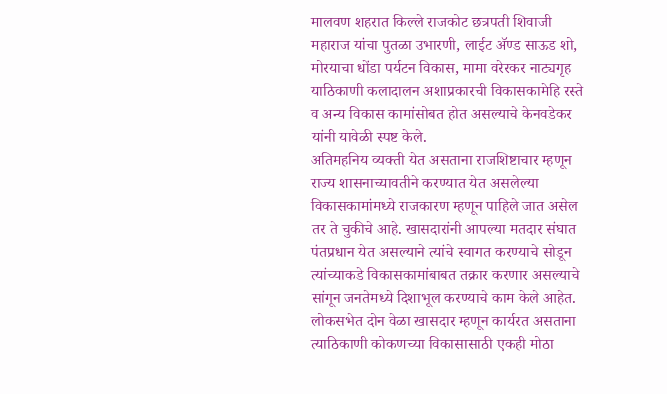मालवण शहरात किल्ले राजकोट छत्रपती शिवाजी महाराज यांचा पुतळा उभारणी, लाईट ॲण्ड साऊड शो, मोरयाचा धोंडा पर्यटन विकास, मामा वरेरकर नाट्यगृह याठिकाणी कलादालन अशाप्रकारची विकासकामेहि रस्ते व अन्य विकास कामांसोबत होत असल्याचे केनवडेकर यांनी यावेळी स्पष्ट केले.
अतिमहनिय व्यक्ती येत असताना राजशिष्टाचार म्हणून राज्य शासनाच्यावतीने करण्यात येत असलेल्या विकासकामांमध्ये राजकारण म्हणून पाहिले जात असेल तर ते चुकीचे आहे. खासदारांनी आपल्या मतदार संघात पंतप्रधान येत असल्याने त्यांचे स्वागत करण्याचे सोडून त्यांच्याकडे विकासकामांबाबत तक्रार करणार असल्याचे सांगून जनतेमध्ये दिशाभूल करण्याचे काम केले आहेत. लोकसभेत दोन वेळा खासदार म्हणून कार्यरत असताना त्याठिकाणी कोकणच्या विकासासाठी एकही मोठा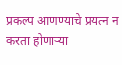प्रकल्प आणण्याचे प्रयत्न न करता होणाऱ्या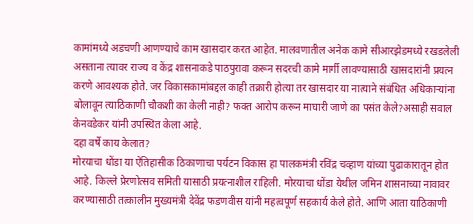कामांमध्ये अडचणी आणण्याचे काम खासदार करत आहेत. मालवणातील अनेक कामे सीआरझेडमध्ये रखडलेली असताना त्यावर राज्य व केंद्र शासनाकडे पाठपुरावा करून सदरची कामे मार्गी लावण्यासाठी खासदारांनी प्रयत्न करणे आवश्यक होते. जर विकासकामांबद्दल काही तक्रारी होत्या तर खासदार या नात्याने संबंधित अधिकाऱ्यांना बोलावून त्याठिकाणी चौकशी का केली नाही? फक्त आरोप करून माघारी जाणे का पसंत केले?असाही सवाल केनवडेकर यांनी उपस्थित केला आहे.
दहा वर्षे काय केलात?
मोरयाचा धोंडा या ऐतिहासीक ठिकाणाचा पर्यटन विकास हा पालकमंत्री रविंद्र चव्हाण यांच्या पुढाकारातून होत आहे. किल्ले प्रेरणोत्सव समिती यासाठी प्रयत्नाशील राहिली. मोरयाचा धोंडा येथील जमिन शासनाच्या नावावर करण्यासाठी तत्कालीन मुख्यमंत्री देवेंद्र फडणवीस यांनी महत्वपूर्ण सहकार्य केले होते. आणि आता याठिकाणी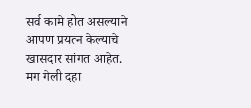सर्व कामे होत असल्याने आपण प्रयत्न केल्याचे खासदार सांगत आहेत. मग गेली दहा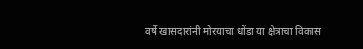वर्षे खासदारांनी मोरयाचा धोंडा या क्षेत्राचा विकास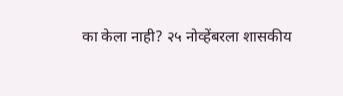का केला नाही? २५ नोव्हेंबरला शासकीय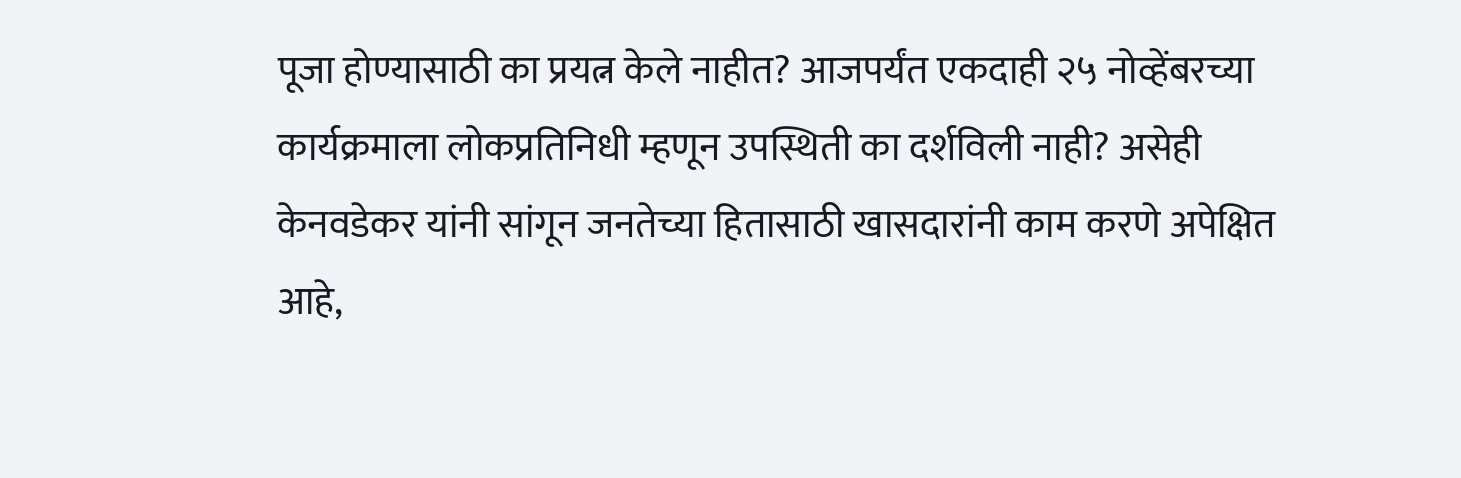पूजा होण्यासाठी का प्रयत्न केले नाहीत? आजपर्यंत एकदाही २५ नोव्हेंबरच्या कार्यक्रमाला लोकप्रतिनिधी म्हणून उपस्थिती का दर्शविली नाही? असेही केनवडेकर यांनी सांगून जनतेच्या हितासाठी खासदारांनी काम करणे अपेक्षित आहे,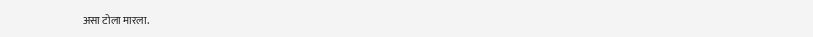असा टोला मारला.